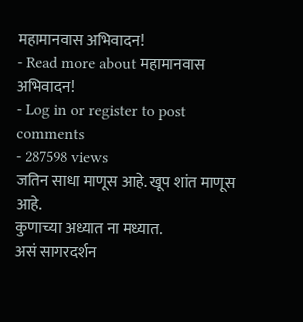महामानवास अभिवादन!
- Read more about महामानवास अभिवादन!
- Log in or register to post comments
- 287598 views
जतिन साधा माणूस आहे. खूप शांत माणूस आहे.
कुणाच्या अध्यात ना मध्यात.
असं सागरदर्शन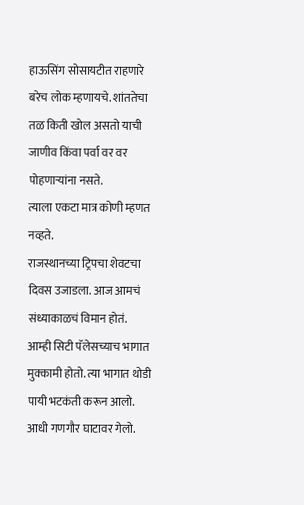हाऊसिंग सोसायटीत राहणारे बरेच लोक म्हणायचे. शांततेचा तळ किती खोल असतो याची जाणीव किंवा पर्वा वर वर पोहणाऱ्यांना नसते.
त्याला एकटा मात्र कोणी म्हणत नव्हते.
राजस्थानच्या ट्रिपचा शेवटचा दिवस उजाडला. आज आमचं संध्याकाळचं विमान होतं.
आम्ही सिटी पॅलेसच्याच भागात मुक्कामी होतो. त्या भागात थोडी पायी भटकंती करून आलो. आधी गणगौर घाटावर गेलो.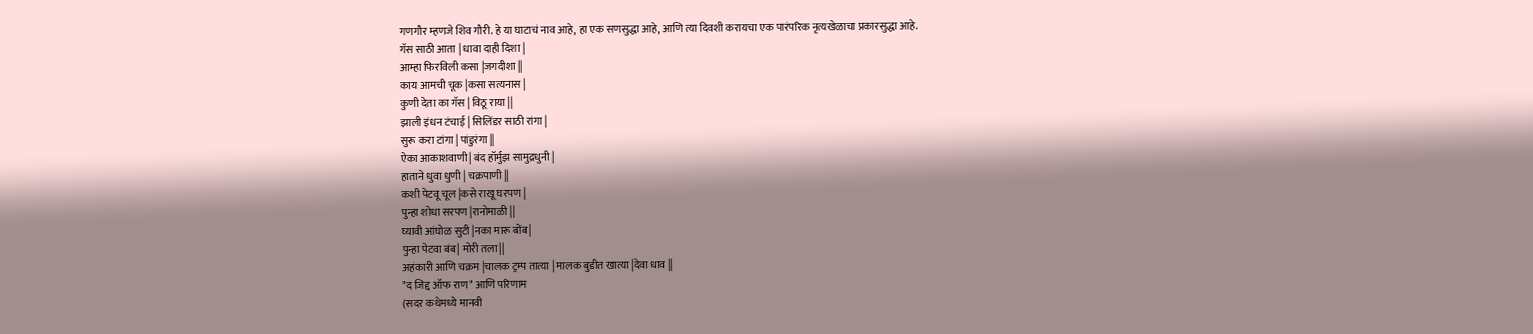गणगौर म्हणजे शिव गौरी. हे या घाटाचं नाव आहे, हा एक सणसुद्धा आहे, आणि त्या दिवशी करायचा एक पारंपरिक नृत्यखेळाचा प्रकारसुद्धा आहे.
गॅस साठी आता | धावा दाही दिशा |
आम्हा फिरविली कसा |जगदीशा ||
काय आमची चूक |कसा सत्यनास |
कुणी देता का गॅस | विठू राया ||
झाली इंधन टंचाई | सिलिंडर साठी रांगा |
सुरू करा टांगा | पांडुरंगा ||
ऐका आकाशवाणी| बंद हॉर्मुझ सामुद्रधुनी |
हाताने धुवा धुणी | चक्रपाणी ||
कशी पेटवू चूल |कसे राखू घरपण |
पुन्हा शोधा सरपण |रानोमाळी ||
घ्यावी आंघोळ सुटी |नका मारू बोंब|
पुन्हा पेटवा बंब| मोरी तला||
अहंकारी आणि चक्रम |चालक ट्रम्प तात्या | मालक बुडीत खात्या |देवा धाव ||
"द जिद्द ऑफ राण" आणि परिणाम
(सदर कथेमध्ये मानवी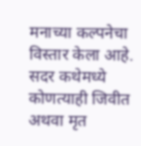मनाच्या कल्पनेचा विस्तार केला आहे. सदर कथेमध्ये कोणत्याही जिवीत अथवा मृत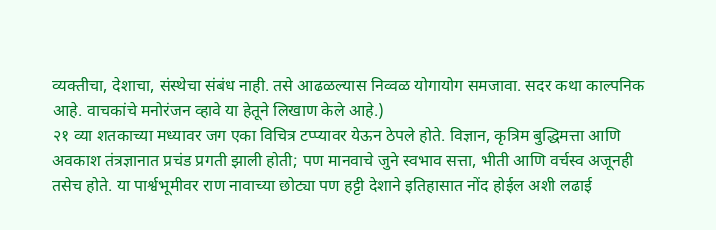व्यक्तीचा, देशाचा, संस्थेचा संबंध नाही. तसे आढळल्यास निव्वळ योगायोग समजावा. सदर कथा काल्पनिक आहे. वाचकांचे मनोरंजन व्हावे या हेतूने लिखाण केले आहे.)
२१ व्या शतकाच्या मध्यावर जग एका विचित्र टप्प्यावर येऊन ठेपले होते. विज्ञान, कृत्रिम बुद्धिमत्ता आणि अवकाश तंत्रज्ञानात प्रचंड प्रगती झाली होती; पण मानवाचे जुने स्वभाव सत्ता, भीती आणि वर्चस्व अजूनही तसेच होते. या पार्श्वभूमीवर राण नावाच्या छोट्या पण हट्टी देशाने इतिहासात नोंद होईल अशी लढाई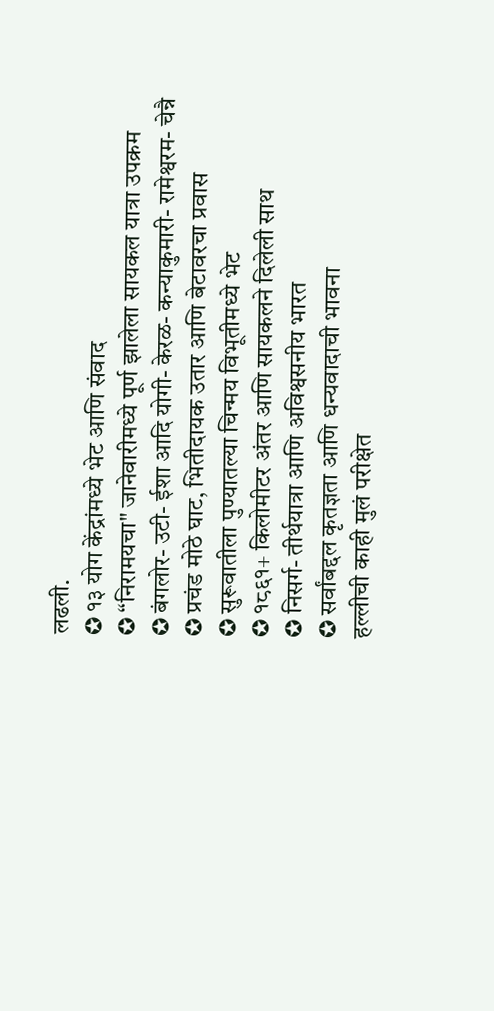लढली.
✪ १३ योग केंद्रांमध्ये भेट आणि संवाद
✪ “निरामयचा" जानेवारीमध्ये पूर्ण झालेला सायकल यात्रा उपक्रम
✪ बंगलोर- उटी- ईशा आदि योगी- केरळ- कन्याकुमारी- रामेश्वरम- चेन्नै
✪ प्रचंड मोठे घाट, भितीदायक उतार आणि बेटावरचा प्रवास
✪ सुरूवातीला पुण्यातल्या चिन्मय विभूतीमध्ये भेट
✪ १८६१+ किलोमीटर अंतर आणि सायकलने दिलेली साथ
✪ निसर्ग- तीर्थयात्रा आणि अविश्वसनीय भारत
✪ सर्वांबद्दल कृतज्ञता आणि धन्यवादाची भावना
हल्लीची काही मुलं परीक्षेत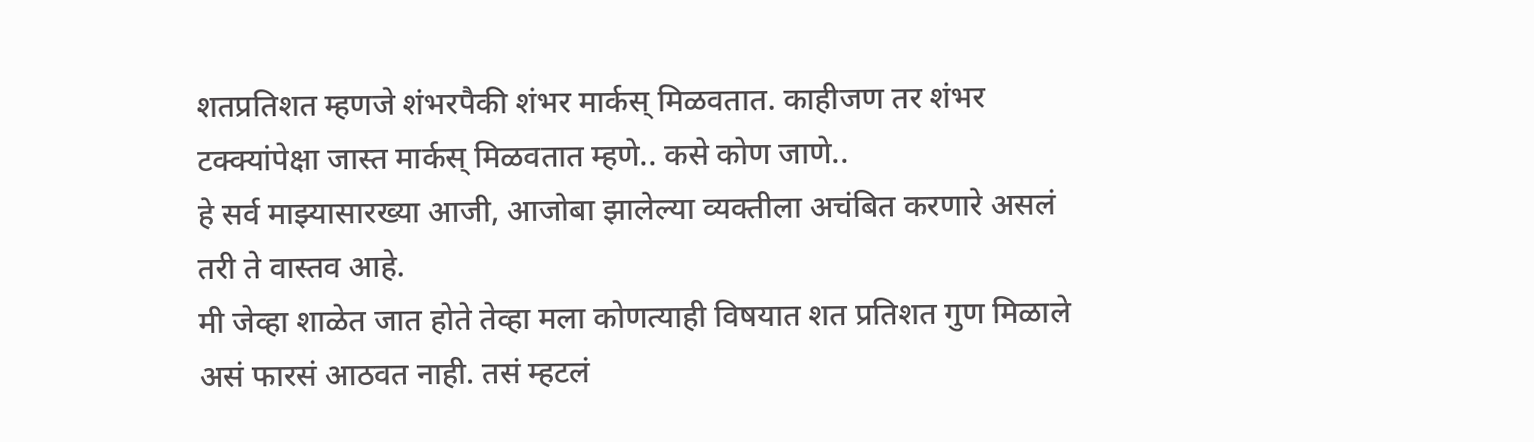शतप्रतिशत म्हणजे शंभरपैकी शंभर मार्कस् मिळवतात. काहीजण तर शंभर टक्क्यांपेक्षा जास्त मार्कस् मिळवतात म्हणे.. कसे कोण जाणे..
हे सर्व माझ्यासारख्या आजी, आजोबा झालेल्या व्यक्तीला अचंबित करणारे असलं तरी ते वास्तव आहे.
मी जेव्हा शाळेत जात होते तेव्हा मला कोणत्याही विषयात शत प्रतिशत गुण मिळाले असं फारसं आठवत नाही. तसं म्हटलं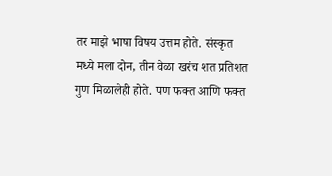तर माझे भाषा विषय उत्तम होते. संस्कृत मध्ये मला दोन, तीन वेळा खरंच शत प्रतिशत गुण मिळालेही होते. पण फक्त आणि फक्त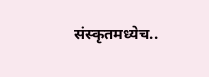संस्कृतमध्येच..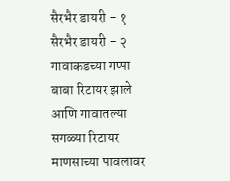सैरभैर डायरी - १
सैरभैर डायरी - २
गावाकडच्या गप्पा
बाबा रिटायर झाले आणि गावातल्या सगळ्या रिटायर माणसाच्या पावलावर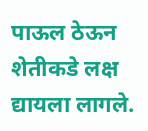पाऊल ठेऊन शेतीकडे लक्ष द्यायला लागले.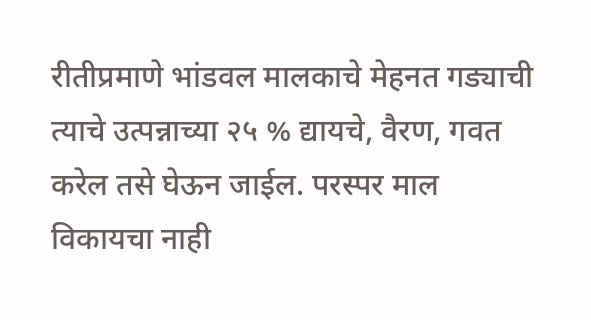रीतीप्रमाणे भांडवल मालकाचे मेहनत गड्याची त्याचे उत्पन्नाच्या २५ % द्यायचे, वैरण, गवत करेल तसे घेऊन जाईल. परस्पर माल विकायचा नाही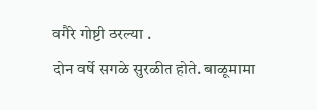वगैरे गोष्टी ठरल्या .
दोन वर्षे सगळे सुरळीत होते. बाळूमामा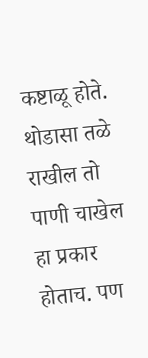कष्टाळू होते. थोडासा तळे राखील तो पाणी चाखेल हा प्रकार होताच. पण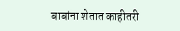बाबांना शेतात काहीतरी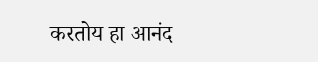करतोय हा आनंद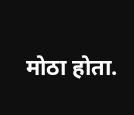मोठा होता.